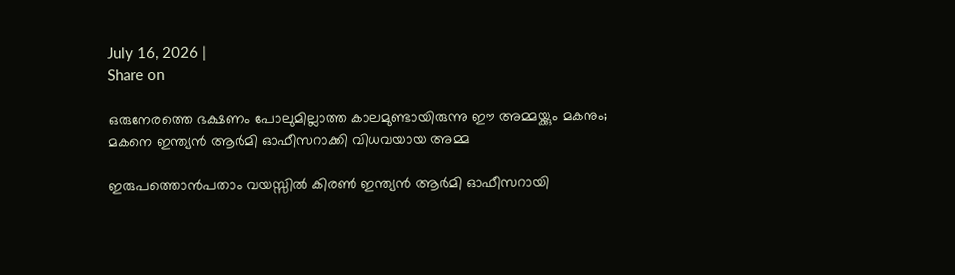July 16, 2026 |
Share on

ഒരുനേരത്തെ ഭക്ഷണം പോലുമില്ലാത്ത കാലമുണ്ടായിരുന്നു ഈ അമ്മയ്ക്കും മകനും; മകനെ ഇന്ത്യന്‍ ആര്‍മി ഓഫീസറാക്കി വിധവയായ അമ്മ

ഇരുപത്തൊന്‍പതാം വയസ്സില്‍ കിരണ്‍ ഇന്ത്യന്‍ ആര്‍മി ഓഫീസറായി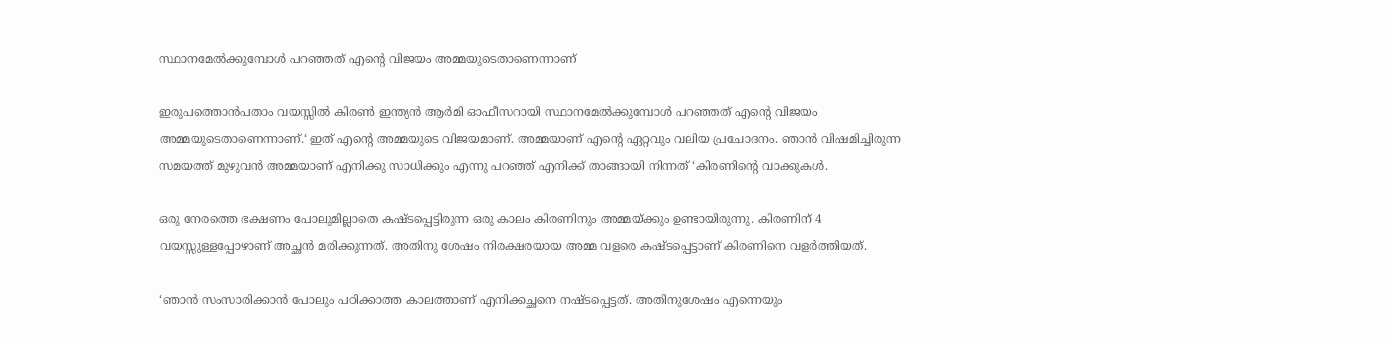സ്ഥാനമേല്‍ക്കുമ്പോള്‍ പറഞ്ഞത് എന്റെ വിജയം അമ്മയുടെതാണെന്നാണ്

ഇരുപത്തൊന്‍പതാം വയസ്സില്‍ കിരണ്‍ ഇന്ത്യന്‍ ആര്‍മി ഓഫീസറായി സ്ഥാനമേല്‍ക്കുമ്പോള്‍ പറഞ്ഞത് എന്റെ വിജയം അമ്മയുടെതാണെന്നാണ്.‘ ഇത് എന്റെ അമ്മയുടെ വിജയമാണ്. അമ്മയാണ് എന്റെ ഏറ്റവും വലിയ പ്രചോദനം. ഞാന്‍ വിഷമിച്ചിരുന്ന സമയത്ത് മുഴുവന്‍ അമ്മയാണ് എനിക്കു സാധിക്കും എന്നു പറഞ്ഞ് എനിക്ക് താങ്ങായി നിന്നത് ‘കിരണിന്റെ വാക്കുകള്‍.

ഒരു നേരത്തെ ഭക്ഷണം പോലുമില്ലാതെ കഷ്ടപ്പെട്ടിരുന്ന ഒരു കാലം കിരണിനും അമ്മയ്ക്കും ഉണ്ടായിരുന്നു. കിരണിന് 4 വയസ്സുള്ളപ്പോഴാണ് അച്ഛന്‍ മരിക്കുന്നത്. അതിനു ശേഷം നിരക്ഷരയായ അമ്മ വളരെ കഷ്ടപ്പെട്ടാണ് കിരണിനെ വളര്‍ത്തിയത്.

‘ഞാന്‍ സംസാരിക്കാന്‍ പോലും പഠിക്കാത്ത കാലത്താണ് എനിക്കച്ഛനെ നഷ്ടപ്പെട്ടത്. അതിനുശേഷം എന്നെയും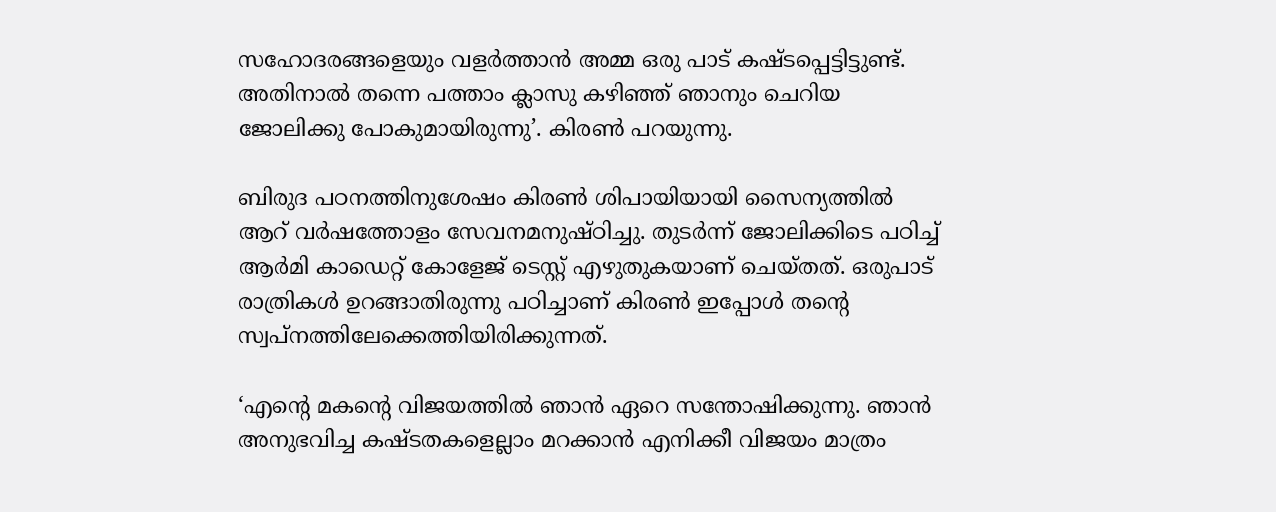സഹോദരങ്ങളെയും വളര്‍ത്താന്‍ അമ്മ ഒരു പാട് കഷ്ടപ്പെട്ടിട്ടുണ്ട്. അതിനാല്‍ തന്നെ പത്താം ക്ലാസു കഴിഞ്ഞ് ഞാനും ചെറിയ ജോലിക്കു പോകുമായിരുന്നു’. കിരണ്‍ പറയുന്നു.

ബിരുദ പഠനത്തിനുശേഷം കിരണ്‍ ശിപായിയായി സൈന്യത്തില്‍ ആറ് വര്‍ഷത്തോളം സേവനമനുഷ്ഠിച്ചു. തുടര്‍ന്ന് ജോലിക്കിടെ പഠിച്ച് ആര്‍മി കാഡെറ്റ് കോളേജ് ടെസ്റ്റ് എഴുതുകയാണ് ചെയ്തത്. ഒരുപാട് രാത്രികള്‍ ഉറങ്ങാതിരുന്നു പഠിച്ചാണ് കിരണ്‍ ഇപ്പോള്‍ തന്റെ സ്വപ്‌നത്തിലേക്കെത്തിയിരിക്കുന്നത്.

‘എന്റെ മകന്റെ വിജയത്തില്‍ ഞാന്‍ ഏറെ സന്തോഷിക്കുന്നു. ഞാന്‍ അനുഭവിച്ച കഷ്ടതകളെല്ലാം മറക്കാന്‍ എനിക്കീ വിജയം മാത്രം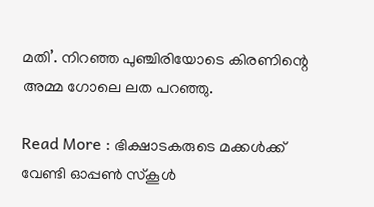മതി’. നിറഞ്ഞ പുഞ്ചിരിയോടെ കിരണിന്റെ അമ്മ ഗോലെ ലത പറഞ്ഞു.

Read More : ഭിക്ഷാടകരുടെ മക്കള്‍ക്ക് വേണ്ടി ഓപ്പണ്‍ സ്‌കൂള്‍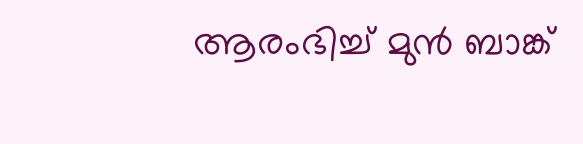ആരംഭിച്ച് മുന്‍ ബാങ്ക്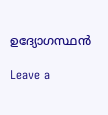ഉദ്യോഗസ്ഥന്‍

Leave a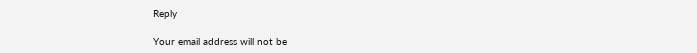Reply

Your email address will not be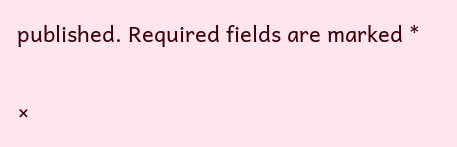published. Required fields are marked *

×